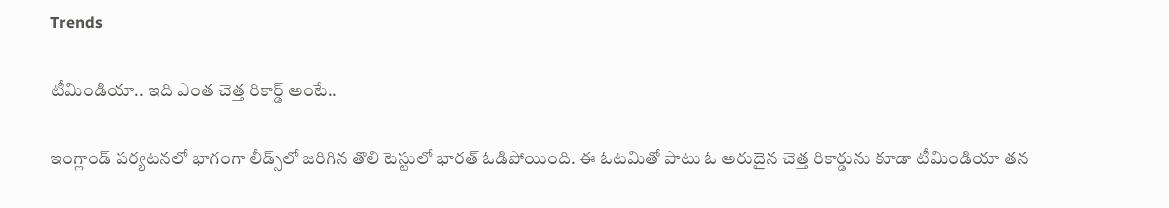Trends

టీమిండియా.. ఇది ఎంత చెత్త రికార్డ్ అంటే..

ఇంగ్లాండ్ పర్యటనలో భాగంగా లీడ్స్‌లో జరిగిన తొలి టెస్టులో భారత్ ఓడిపోయింది. ఈ ఓటమితో పాటు ఓ అరుదైన చెత్త రికార్డును కూడా టీమిండియా తన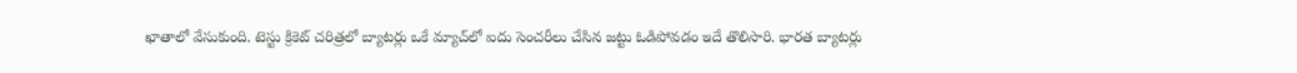ఖాతాలో వేసుకుంది. టెస్టు క్రికెట్ చరిత్రలో బ్యాటర్లు ఒకే మ్యాచ్‌లో ఐదు సెంచరీలు చేసిన జట్టు ఓడిపోవడం ఇదే తొలిసారి. భారత బ్యాటర్లు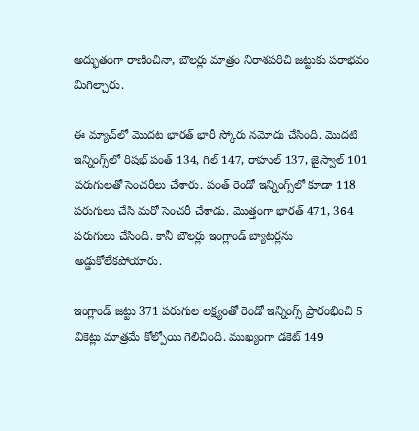అద్భుతంగా రాణించినా, బౌలర్లు మాత్రం నిరాశపరిచి జట్టుకు పరాభవం మిగిల్చారు.

ఈ మ్యాచ్‌లో మొదట భారత్ భారీ స్కోరు నమోదు చేసింది. మొదటి ఇన్నింగ్స్‌లో రిషభ్ పంత్ 134, గిల్ 147, రాహుల్ 137, జైస్వాల్ 101 పరుగులతో సెంచరీలు చేశారు. పంత్ రెండో ఇన్నింగ్స్‌లో కూడా 118 పరుగులు చేసి మరో సెంచరీ చేశాడు. మొత్తంగా భారత్ 471, 364 పరుగులు చేసింది. కానీ బౌలర్లు ఇంగ్లాండ్ బ్యాటర్లను అడ్డుకోలేకపోయారు.

ఇంగ్లాండ్ జట్టు 371 పరుగుల లక్ష్యంతో రెండో ఇన్నింగ్స్ ప్రారంభించి 5 వికెట్లు మాత్రమే కోల్పోయి గెలిచింది. ముఖ్యంగా డకెట్ 149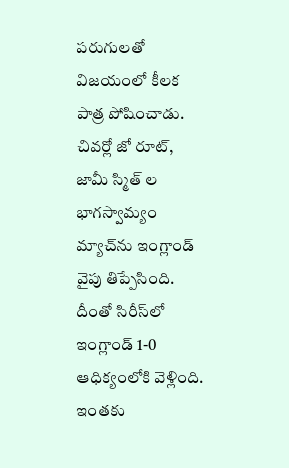పరుగులతో విజయంలో కీలక పాత్ర పోషించాడు. చివర్లో జో రూట్, జామీ స్మిత్ ల భాగస్వామ్యం మ్యాచ్‌ను ఇంగ్లాండ్ వైపు తిప్పేసింది. దీంతో సిరీస్‌లో ఇంగ్లాండ్ 1-0 ఆధిక్యంలోకి వెళ్లింది. ఇంతకు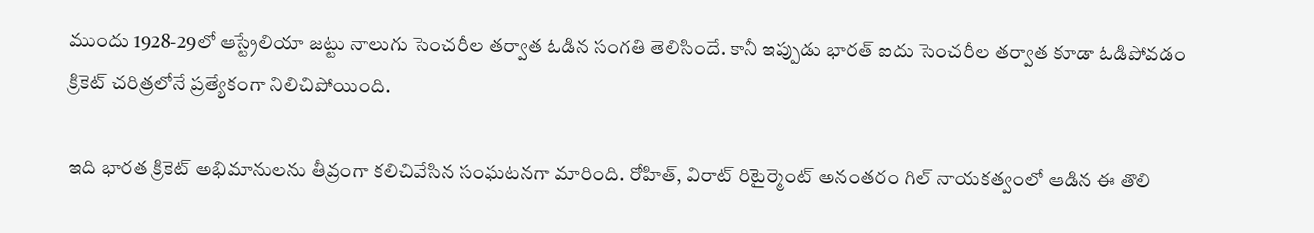ముందు 1928-29లో ఆస్ట్రేలియా జట్టు నాలుగు సెంచరీల తర్వాత ఓడిన సంగతి తెలిసిందే. కానీ ఇప్పుడు భారత్ ఐదు సెంచరీల తర్వాత కూడా ఓడిపోవడం క్రికెట్ చరిత్రలోనే ప్రత్యేకంగా నిలిచిపోయింది.

ఇది భారత క్రికెట్ అభిమానులను తీవ్రంగా కలిచివేసిన సంఘటనగా మారింది. రోహిత్, విరాట్ రిటైర్మెంట్ అనంతరం గిల్ నాయకత్వంలో ఆడిన ఈ తొలి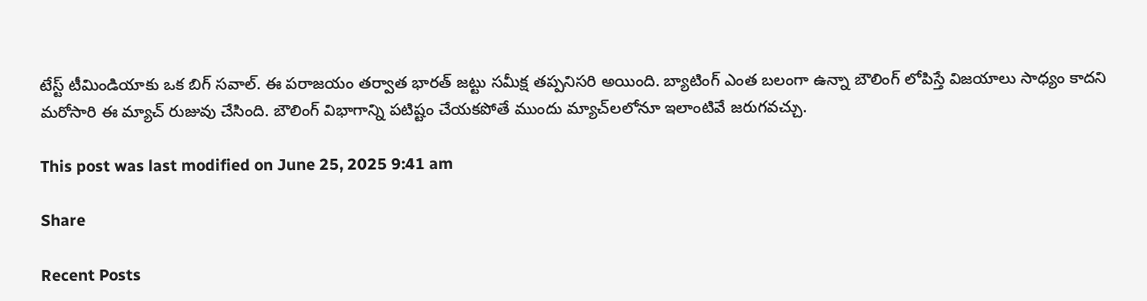టేస్ట్ టీమిండియాకు ఒక బిగ్ సవాల్. ఈ పరాజయం తర్వాత భారత్ జట్టు సమీక్ష తప్పనిసరి అయింది. బ్యాటింగ్ ఎంత బలంగా ఉన్నా బౌలింగ్ లోపిస్తే విజయాలు సాధ్యం కాదని మరోసారి ఈ మ్యాచ్ రుజువు చేసింది. బౌలింగ్ విభాగాన్ని పటిష్టం చేయకపోతే ముందు మ్యాచ్‌లలోనూ ఇలాంటివే జరుగవచ్చు.

This post was last modified on June 25, 2025 9:41 am

Share

Recent Posts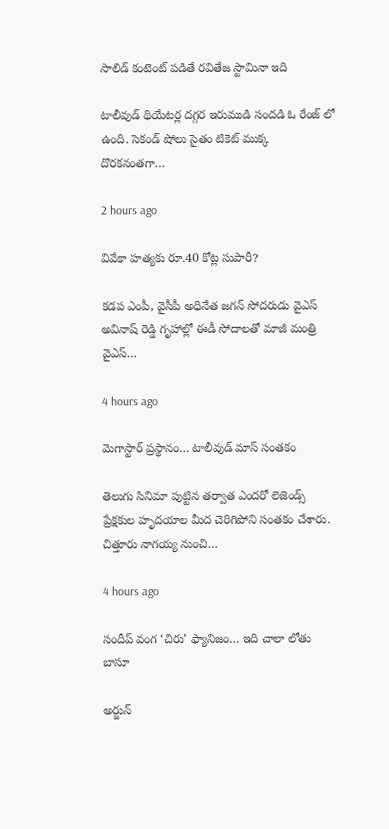సాలిడ్ కంటెంట్ పడితే రవితేజ స్టామినా ఇది

టాలీవుడ్ థియేటర్ల దగ్గర ఇరుముడి సందడి ఓ రేంజ్ లో ఉంది. సెకండ్ షోలు సైతం టికెట్ ముక్క దొరకనంతగా…

2 hours ago

వివేకా హత్యకు రూ.40 కోట్ల సుపారీ?

కడప ఎంపీ, వైసీపీ అధినేత జగన్ సోదరుడు వైఎస్ అవినాష్ రెడ్డి గృహాల్లో ఈడీ సోదాలతో మాజీ మంత్రి వైఎస్…

4 hours ago

మెగాస్టార్ ప్రస్థానం… టాలీవుడ్ మాస్ సంతకం

తెలుగు సినిమా పుట్టిన తర్వాత ఎందరో లెజెండ్స్ ప్రేక్షకుల హృదయాల మీద చెరిగిపోని సంతకం చేశారు. చిత్తూరు నాగయ్య నుంచి…

4 hours ago

సందీప్ వంగ ‘చిరు’ ఫ్యానిజం… ఇది చాలా లోతు బాసూ

అర్జున్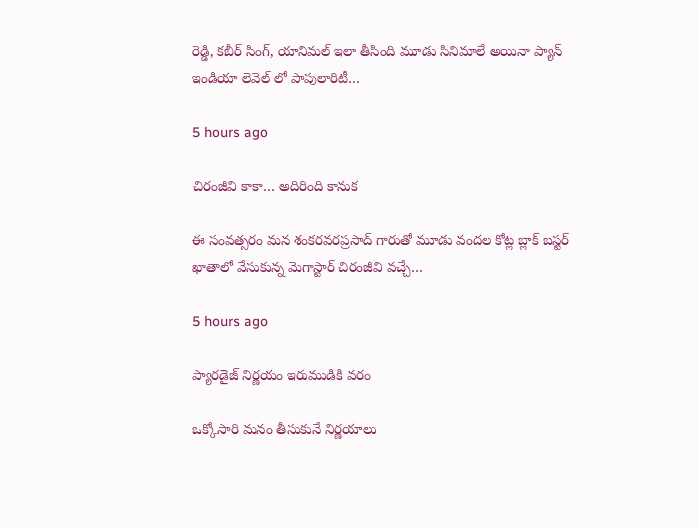రెడ్డి, కబీర్ సింగ్, యానిమల్ ఇలా తీసింది మూడు సినిమాలే అయినా ప్యాన్ ఇండియా లెవెల్ లో పాపులారిటీ…

5 hours ago

చిరంజీవి కాకా… అదిరింది కానుక

ఈ సంవత్సరం మన శంకరవరప్రసాద్ గారుతో మూడు వందల కోట్ల బ్లాక్ బస్టర్ ఖాతాలో వేసుకున్న మెగాస్టార్ చిరంజీవి వచ్చే…

5 hours ago

ప్యారడైజ్ నిర్ణయం ఇరుముడికి వరం

ఒక్కోసారి మనం తీసుకునే నిర్ణయాలు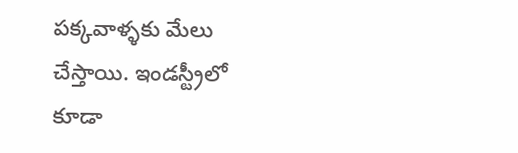పక్కవాళ్ళకు మేలు చేస్తాయి. ఇండస్ట్రీలో కూడా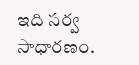ఇది సర్వ సాధారణం.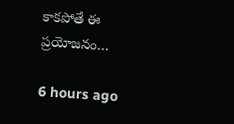కాకపోతే ఈ ప్రయోజనం…

6 hours ago